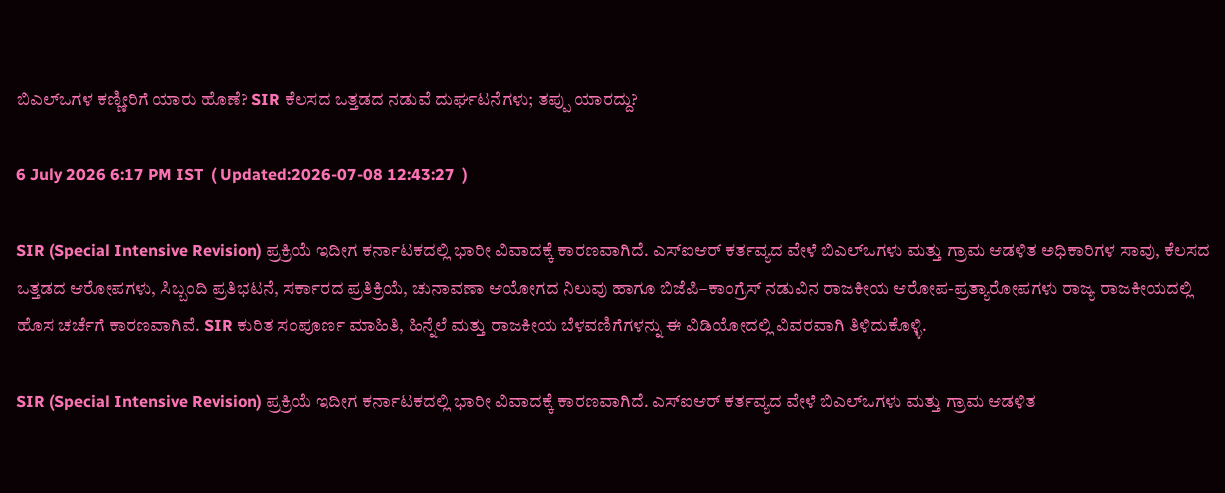ಬಿಎಲ್‌ಒಗಳ ಕಣ್ಣೀರಿಗೆ ಯಾರು ಹೊಣೆ? SIR ಕೆಲಸದ ಒತ್ತಡದ ನಡುವೆ ದುರ್ಘಟನೆಗಳು; ತಪ್ಪು ಯಾರದ್ದು?

6 July 2026 6:17 PM IST  ( Updated:2026-07-08 12:43:27  )

SIR (Special Intensive Revision) ಪ್ರಕ್ರಿಯೆ ಇದೀಗ ಕರ್ನಾಟಕದಲ್ಲಿ ಭಾರೀ ವಿವಾದಕ್ಕೆ ಕಾರಣವಾಗಿದೆ. ಎಸ್‌ಐಆರ್ ಕರ್ತವ್ಯದ ವೇಳೆ ಬಿಎಲ್‌ಒಗಳು ಮತ್ತು ಗ್ರಾಮ ಆಡಳಿತ ಅಧಿಕಾರಿಗಳ ಸಾವು, ಕೆಲಸದ ಒತ್ತಡದ ಆರೋಪಗಳು, ಸಿಬ್ಬಂದಿ ಪ್ರತಿಭಟನೆ, ಸರ್ಕಾರದ ಪ್ರತಿಕ್ರಿಯೆ, ಚುನಾವಣಾ ಆಯೋಗದ ನಿಲುವು ಹಾಗೂ ಬಿಜೆಪಿ–ಕಾಂಗ್ರೆಸ್ ನಡುವಿನ ರಾಜಕೀಯ ಆರೋಪ-ಪ್ರತ್ಯಾರೋಪಗಳು ರಾಜ್ಯ ರಾಜಕೀಯದಲ್ಲಿ ಹೊಸ ಚರ್ಚೆಗೆ ಕಾರಣವಾಗಿವೆ. SIR ಕುರಿತ ಸಂಪೂರ್ಣ ಮಾಹಿತಿ, ಹಿನ್ನೆಲೆ ಮತ್ತು ರಾಜಕೀಯ ಬೆಳವಣಿಗೆಗಳನ್ನು ಈ ವಿಡಿಯೋದಲ್ಲಿ ವಿವರವಾಗಿ ತಿಳಿದುಕೊಳ್ಳಿ.

SIR (Special Intensive Revision) ಪ್ರಕ್ರಿಯೆ ಇದೀಗ ಕರ್ನಾಟಕದಲ್ಲಿ ಭಾರೀ ವಿವಾದಕ್ಕೆ ಕಾರಣವಾಗಿದೆ. ಎಸ್‌ಐಆರ್ ಕರ್ತವ್ಯದ ವೇಳೆ ಬಿಎಲ್‌ಒಗಳು ಮತ್ತು ಗ್ರಾಮ ಆಡಳಿತ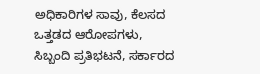ಅಧಿಕಾರಿಗಳ ಸಾವು, ಕೆಲಸದ ಒತ್ತಡದ ಆರೋಪಗಳು, ಸಿಬ್ಬಂದಿ ಪ್ರತಿಭಟನೆ, ಸರ್ಕಾರದ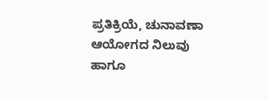ಪ್ರತಿಕ್ರಿಯೆ, ಚುನಾವಣಾ ಆಯೋಗದ ನಿಲುವು ಹಾಗೂ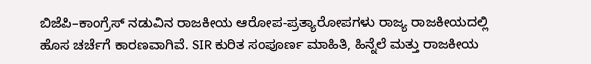ಬಿಜೆಪಿ–ಕಾಂಗ್ರೆಸ್ ನಡುವಿನ ರಾಜಕೀಯ ಆರೋಪ-ಪ್ರತ್ಯಾರೋಪಗಳು ರಾಜ್ಯ ರಾಜಕೀಯದಲ್ಲಿ ಹೊಸ ಚರ್ಚೆಗೆ ಕಾರಣವಾಗಿವೆ. SIR ಕುರಿತ ಸಂಪೂರ್ಣ ಮಾಹಿತಿ, ಹಿನ್ನೆಲೆ ಮತ್ತು ರಾಜಕೀಯ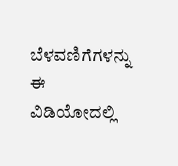ಬೆಳವಣಿಗೆಗಳನ್ನು ಈ ವಿಡಿಯೋದಲ್ಲಿ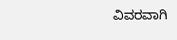ವಿವರವಾಗಿ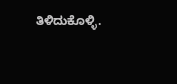ತಿಳಿದುಕೊಳ್ಳಿ.